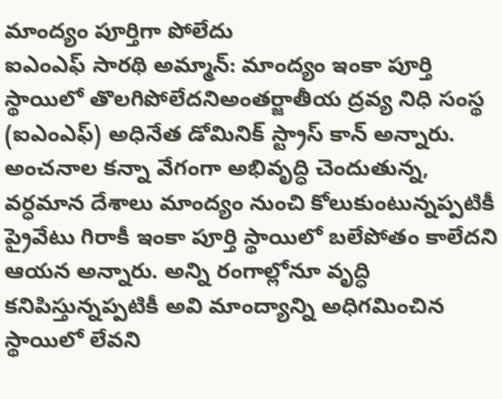మాంద్యం పూర్తిగా పోలేదు
ఐఎంఎఫ్ సారథి అమ్మాన్: మాంద్యం ఇంకా పూర్తి స్థాయిలో తొలగిపోలేదనిఅంతర్జాతీయ ద్రవ్య నిధి సంస్థ (ఐఎంఎఫ్) అధినేత డోమినిక్ స్ట్రాస్ కాన్ అన్నారు. అంచనాల కన్నా వేగంగా అభివృద్ధి చెందుతున్న, వర్ధమాన దేశాలు మాంద్యం నుంచి కోలుకుంటున్నప్పటికీ ప్రైవేటు గిరాకీ ఇంకా పూర్తి స్థాయిలో బలేపోతం కాలేదని ఆయన అన్నారు. అన్ని రంగాల్లోనూ వృద్ధి కనిపిస్తున్నప్పటికీ అవి మాంద్యాన్ని అధిగమించిన స్థాయిలో లేవని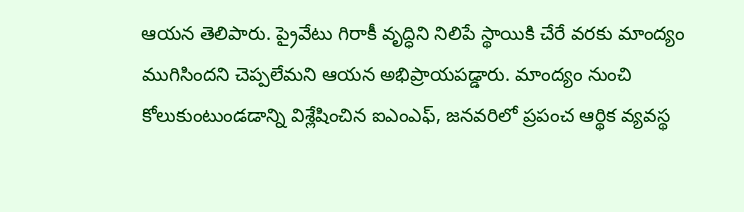ఆయన తెలిపారు. ప్రైవేటు గిరాకీ వృద్ధిని నిలిపే స్థాయికి చేరే వరకు మాంద్యం ముగిసిందని చెప్పలేమని ఆయన అభిప్రాయపడ్డారు. మాంద్యం నుంచి కోలుకుంటుండడాన్ని విశ్లేషించిన ఐఎంఎఫ్, జనవరిలో ప్రపంచ ఆర్థిక వ్యవస్థ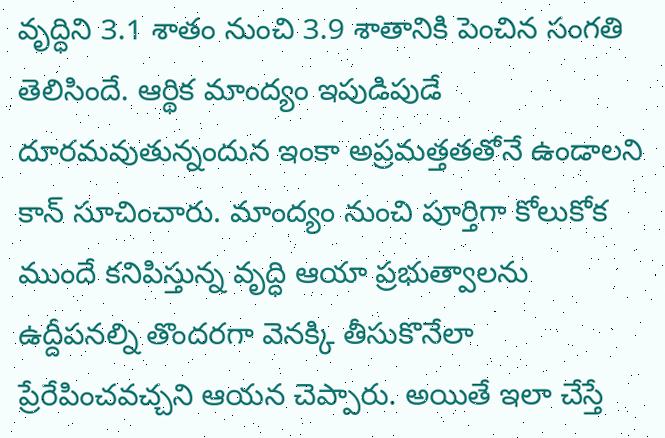వృద్ధిని 3.1 శాతం నుంచి 3.9 శాతానికి పెంచిన సంగతి తెలిసిందే. ఆర్థిక మాంద్యం ఇపుడిపుడే దూరమవుతున్నందున ఇంకా అప్రమత్తతతోనే ఉండాలని కాన్ సూచించారు. మాంద్యం నుంచి పూర్తిగా కోలుకోక ముందే కనిపిస్తున్న వృద్ధి ఆయా ప్రభుత్వాలను ఉద్దీపనల్ని తొందరగా వెనక్కి తీసుకొనేలా ప్రేరేపించవచ్చని ఆయన చెప్పారు. అయితే ఇలా చేస్తే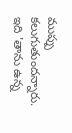ముప్పు కలుగుతుందన్నారు. ఇది 'తాను ఉన్న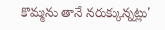కొమ్మను తానే నరుక్కున్నట్లు'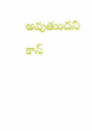అవుతుందని కాన్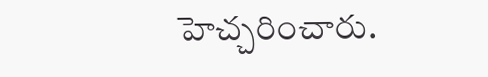హెచ్చరించారు.